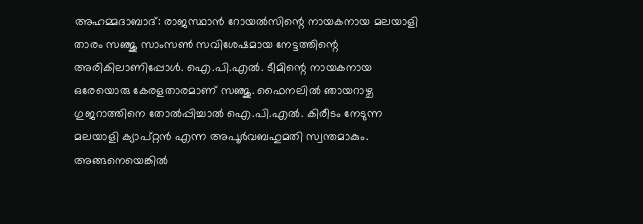അഹമ്മദാബാദ്: രാജസ്ഥാന്‍ റോയല്‍സിന്റെ നായകനായ മലയാളി താരം സഞ്ജു സാംസണ്‍ സവിശേഷമായ നേട്ടത്തിന്റെ അരികിലാണിപ്പോള്‍. ഐ.പി.എല്‍. ടീമിന്റെ നായകനായ ഒരേയൊരു കേരളതാരമാണ് സഞ്ജു. ഫൈനലില്‍ ഞായറാഴ്ച ഗുജറാത്തിനെ തോല്‍പ്പിച്ചാല്‍ ഐ.പി.എല്‍. കിരീടം നേടുന്ന മലയാളി ക്യാപ്റ്റന്‍ എന്ന അപൂര്‍വബഹുമതി സ്വന്തമാകും. അങ്ങനെയെങ്കില്‍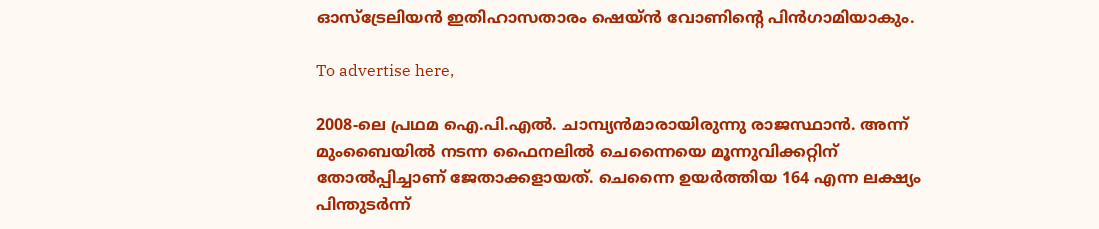ഓസ്ട്രേലിയന്‍ ഇതിഹാസതാരം ഷെയ്ന്‍ വോണിന്റെ പിന്‍ഗാമിയാകും.

To advertise here,

2008-ലെ പ്രഥമ ഐ.പി.എല്‍. ചാമ്പ്യന്‍മാരായിരുന്നു രാജസ്ഥാന്‍. അന്ന് മുംബൈയില്‍ നടന്ന ഫൈനലില്‍ ചെന്നൈയെ മൂന്നുവിക്കറ്റിന് തോല്‍പ്പിച്ചാണ് ജേതാക്കളായത്. ചെന്നൈ ഉയര്‍ത്തിയ 164 എന്ന ലക്ഷ്യം പിന്തുടര്‍ന്ന്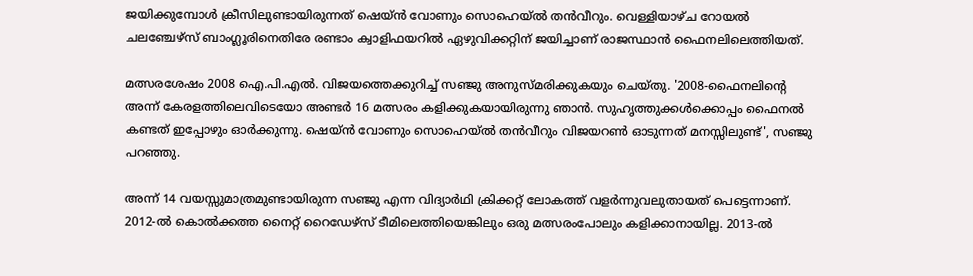ജയിക്കുമ്പോള്‍ ക്രീസിലുണ്ടായിരുന്നത് ഷെയ്ന്‍ വോണും സൊഹെയ്ല്‍ തന്‍വീറും. വെള്ളിയാഴ്ച റോയല്‍ ചലഞ്ചേഴ്സ് ബാംഗ്ലൂരിനെതിരേ രണ്ടാം ക്വാളിഫയറില്‍ ഏഴുവിക്കറ്റിന് ജയിച്ചാണ് രാജസ്ഥാന്‍ ഫൈനലിലെത്തിയത്.

മത്സരശേഷം 2008 ഐ.പി.എല്‍. വിജയത്തെക്കുറിച്ച് സഞ്ജു അനുസ്മരിക്കുകയും ചെയ്തു. '2008-ഫൈനലിന്റെ അന്ന് കേരളത്തിലെവിടെയോ അണ്ടര്‍ 16 മത്സരം കളിക്കുകയായിരുന്നു ഞാന്‍. സുഹൃത്തുക്കള്‍ക്കൊപ്പം ഫൈനല്‍ കണ്ടത് ഇപ്പോഴും ഓര്‍ക്കുന്നു. ഷെയ്ന്‍ വോണും സൊഹെയ്ല്‍ തന്‍വീറും വിജയറണ്‍ ഓടുന്നത് മനസ്സിലുണ്ട്', സഞ്ജു പറഞ്ഞു.

അന്ന് 14 വയസ്സുമാത്രമുണ്ടായിരുന്ന സഞ്ജു എന്ന വിദ്യാര്‍ഥി ക്രിക്കറ്റ് ലോകത്ത് വളര്‍ന്നുവലുതായത് പെട്ടെന്നാണ്. 2012-ല്‍ കൊല്‍ക്കത്ത നൈറ്റ് റൈഡേഴ്സ് ടീമിലെത്തിയെങ്കിലും ഒരു മത്സരംപോലും കളിക്കാനായില്ല. 2013-ല്‍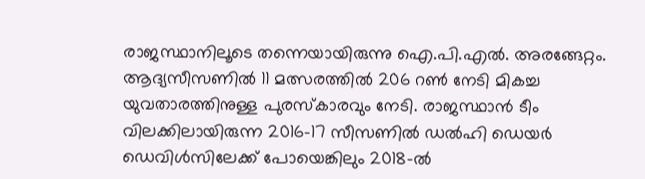രാജസ്ഥാനിലൂടെ തന്നെയായിരുന്നു ഐ.പി.എല്‍. അരങ്ങേറ്റം. ആദ്യസീസണില്‍ 11 മത്സരത്തില്‍ 206 റണ്‍ നേടി മികച്ച യുവതാരത്തിനുള്ള പുരസ്‌കാരവും നേടി. രാജസ്ഥാന്‍ ടീം വിലക്കിലായിരുന്ന 2016-17 സീസണില്‍ ഡല്‍ഹി ഡെയര്‍ ഡെവിള്‍സിലേക്ക് പോയെങ്കിലും 2018-ല്‍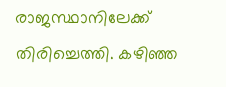രാജസ്ഥാനിലേക്ക് തിരിച്ചെത്തി. കഴിഞ്ഞ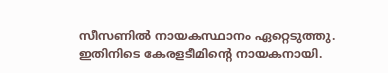സീസണില്‍ നായകസ്ഥാനം ഏറ്റെടുത്തു. ഇതിനിടെ കേരളടീമിന്റെ നായകനായി.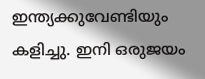ഇന്ത്യക്കുവേണ്ടിയും കളിച്ചു. ഇനി ഒരുജയം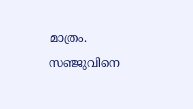മാത്രം. സഞ്ജുവിനെ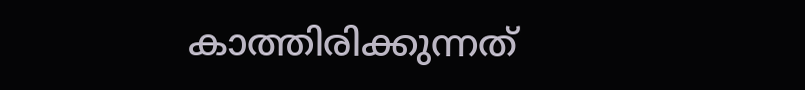കാത്തിരിക്കുന്നത്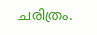ചരിത്രം.